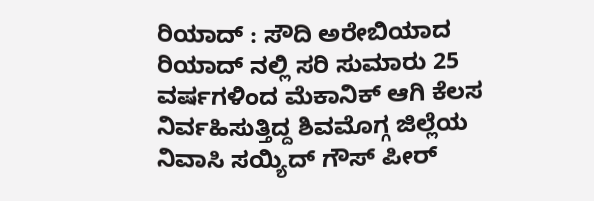ರಿಯಾದ್ : ಸೌದಿ ಅರೇಬಿಯಾದ ರಿಯಾದ್ ನಲ್ಲಿ ಸರಿ ಸುಮಾರು 25 ವರ್ಷಗಳಿಂದ ಮೆಕಾನಿಕ್ ಆಗಿ ಕೆಲಸ ನಿರ್ವಹಿಸುತ್ತಿದ್ದ ಶಿವಮೊಗ್ಗ ಜಿಲ್ಲೆಯ ನಿವಾಸಿ ಸಯ್ಯಿದ್ ಗೌಸ್ ಪೀರ್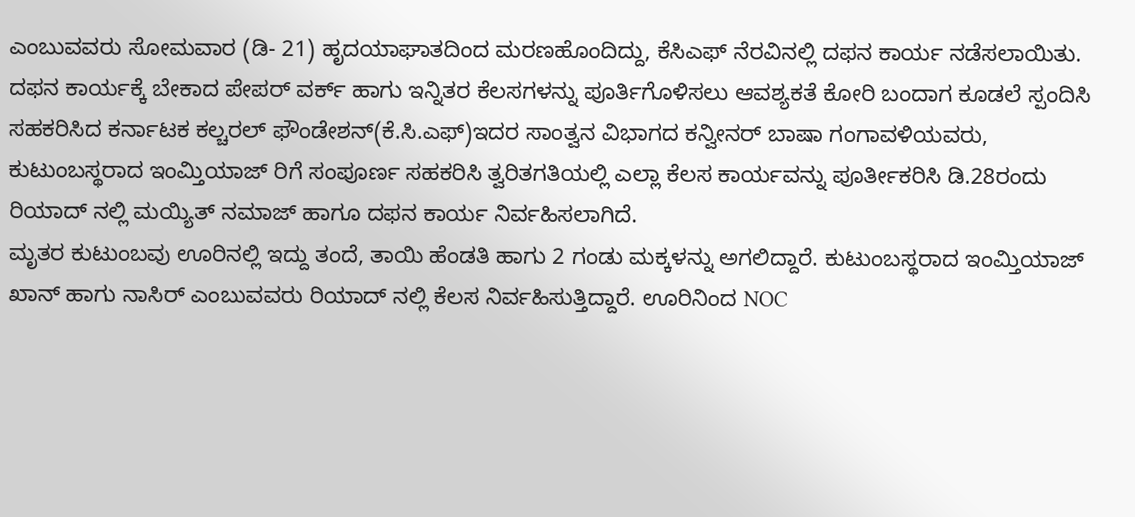ಎಂಬುವವರು ಸೋಮವಾರ (ಡಿ- 21) ಹೃದಯಾಘಾತದಿಂದ ಮರಣಹೊಂದಿದ್ದು, ಕೆಸಿಎಫ್ ನೆರವಿನಲ್ಲಿ ದಫನ ಕಾರ್ಯ ನಡೆಸಲಾಯಿತು.
ದಫನ ಕಾರ್ಯಕ್ಕೆ ಬೇಕಾದ ಪೇಪರ್ ವರ್ಕ್ ಹಾಗು ಇನ್ನಿತರ ಕೆಲಸಗಳನ್ನು ಪೂರ್ತಿಗೊಳಿಸಲು ಆವಶ್ಯಕತೆ ಕೋರಿ ಬಂದಾಗ ಕೂಡಲೆ ಸ್ಪಂದಿಸಿ ಸಹಕರಿಸಿದ ಕರ್ನಾಟಕ ಕಲ್ಚರಲ್ ಫೌಂಡೇಶನ್(ಕೆ.ಸಿ.ಎಫ್)ಇದರ ಸಾಂತ್ವನ ವಿಭಾಗದ ಕನ್ವೀನರ್ ಬಾಷಾ ಗಂಗಾವಳಿಯವರು, ಕುಟುಂಬಸ್ಥರಾದ ಇಂಮ್ತಿಯಾಜ್ ರಿಗೆ ಸಂಪೂರ್ಣ ಸಹಕರಿಸಿ ತ್ವರಿತಗತಿಯಲ್ಲಿ ಎಲ್ಲಾ ಕೆಲಸ ಕಾರ್ಯವನ್ನು ಪೂರ್ತೀಕರಿಸಿ ಡಿ.28ರಂದು ರಿಯಾದ್ ನಲ್ಲಿ ಮಯ್ಯಿತ್ ನಮಾಜ್ ಹಾಗೂ ದಫನ ಕಾರ್ಯ ನಿರ್ವಹಿಸಲಾಗಿದೆ.
ಮೃತರ ಕುಟುಂಬವು ಊರಿನಲ್ಲಿ ಇದ್ದು ತಂದೆ, ತಾಯಿ ಹೆಂಡತಿ ಹಾಗು 2 ಗಂಡು ಮಕ್ಕಳನ್ನು ಅಗಲಿದ್ದಾರೆ. ಕುಟುಂಬಸ್ಥರಾದ ಇಂಮ್ತಿಯಾಜ್ ಖಾನ್ ಹಾಗು ನಾಸಿರ್ ಎಂಬುವವರು ರಿಯಾದ್ ನಲ್ಲಿ ಕೆಲಸ ನಿರ್ವಹಿಸುತ್ತಿದ್ದಾರೆ. ಊರಿನಿಂದ NOC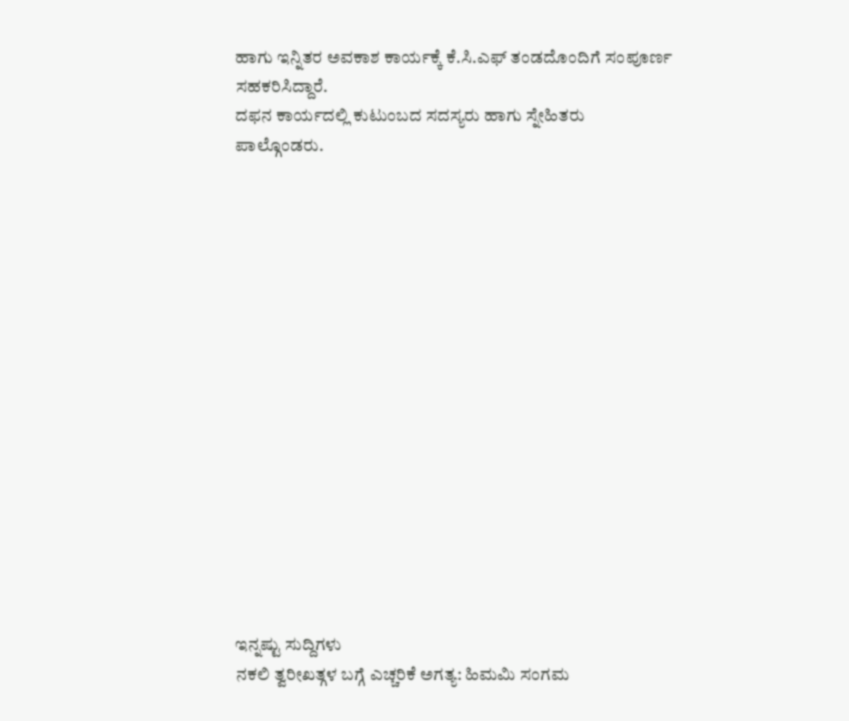ಹಾಗು ಇನ್ನಿತರ ಅವಕಾಶ ಕಾರ್ಯಕ್ಕೆ ಕೆ.ಸಿ.ಎಫ್ ತಂಡದೊಂದಿಗೆ ಸಂಪೂರ್ಣ ಸಹಕರಿಸಿದ್ದಾರೆ.
ದಫನ ಕಾರ್ಯದಲ್ಲಿ ಕುಟುಂಬದ ಸದಸ್ಯರು ಹಾಗು ಸ್ನೇಹಿತರು ಪಾಲ್ಗೊಂಡರು.
















ಇನ್ನಷ್ಟು ಸುದ್ದಿಗಳು
ನಕಲಿ ತ್ವರೀಖತ್ಗಳ ಬಗ್ಗೆ ಎಚ್ಚರಿಕೆ ಅಗತ್ಯ: ಹಿಮಮಿ ಸಂಗಮ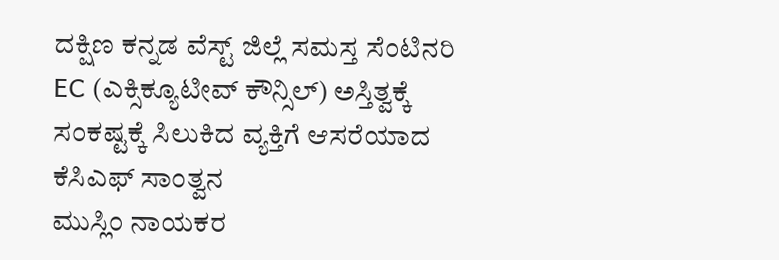ದಕ್ಷಿಣ ಕನ್ನಡ ವೆಸ್ಟ್ ಜಿಲ್ಲೆ ಸಮಸ್ತ ಸೆಂಟಿನರಿ EC (ಎಕ್ಸಿಕ್ಯೂಟೀವ್ ಕೌನ್ಸಿಲ್) ಅಸ್ತಿತ್ವಕ್ಕೆ
ಸಂಕಷ್ಟಕ್ಕೆ ಸಿಲುಕಿದ ವ್ಯಕ್ತಿಗೆ ಆಸರೆಯಾದ ಕೆಸಿಎಫ್ ಸಾಂತ್ವನ
ಮುಸ್ಲಿಂ ನಾಯಕರ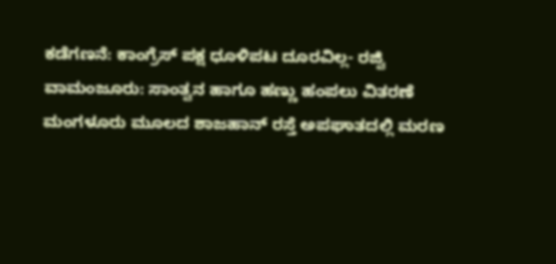ಕಡೆಗಣನೆ: ಕಾಂಗ್ರೆಸ್ ಪಕ್ಷ ಧೂಳಿಪಟ ದೂರವಿಲ್ಲ- ರಜ್ವಿ
ವಾಮಂಜೂರು: ಸಾಂತ್ವನ ಹಾಗೂ ಹಣ್ಣು ಹಂಪಲು ವಿತರಣೆ
ಮಂಗಳೂರು ಮೂಲದ ಶಾಜಹಾನ್ ರಸ್ತೆ ಅಪಘಾತದಲ್ಲಿ ಮರಣ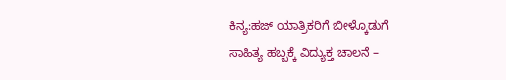ಕಿನ್ಯ:ಹಜ್ ಯಾತ್ರಿಕರಿಗೆ ಬೀಳ್ಕೊಡುಗೆ
ಸಾಹಿತ್ಯ ಹಬ್ಬಕ್ಕೆ ವಿದ್ಯುಕ್ತ ಚಾಲನೆ –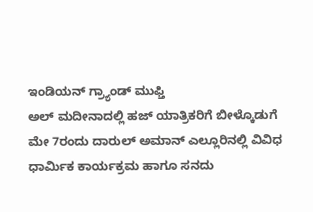ಇಂಡಿಯನ್ ಗ್ರ್ಯಾಂಡ್ ಮುಫ್ತಿ
ಅಲ್ ಮದೀನಾದಲ್ಲಿ ಹಜ್ ಯಾತ್ರಿಕರಿಗೆ ಬೀಳ್ಕೊಡುಗೆ
ಮೇ 7ರಂದು ದಾರುಲ್ ಅಮಾನ್ ಎಲ್ಲೂರಿನಲ್ಲಿ ವಿವಿಧ ಧಾರ್ಮಿಕ ಕಾರ್ಯಕ್ರಮ ಹಾಗೂ ಸನದು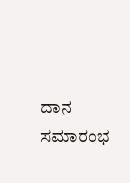ದಾನ ಸಮಾರಂಭ